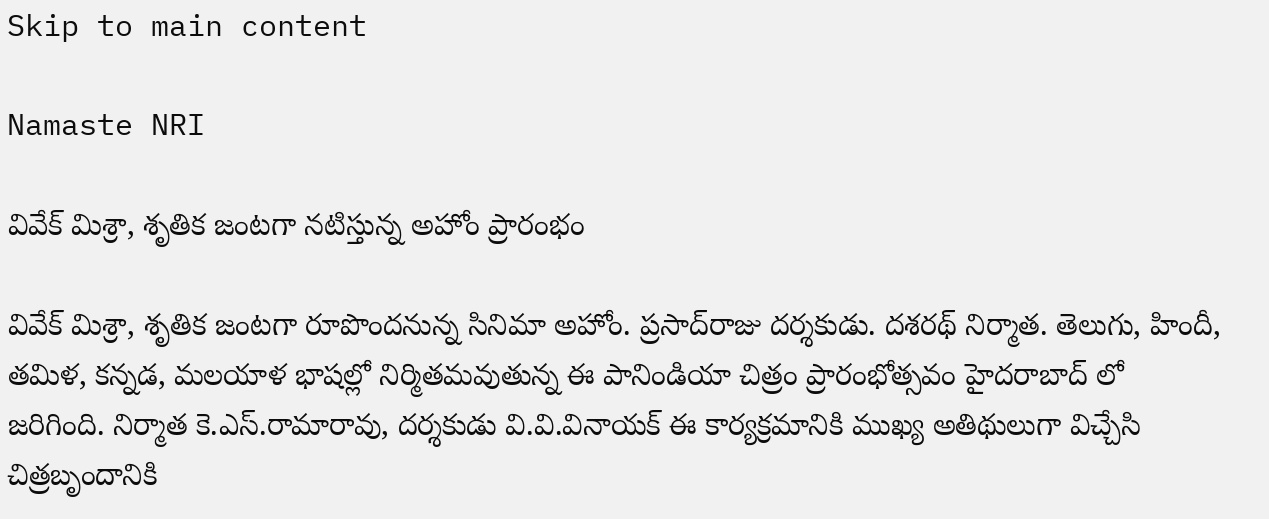Skip to main content

Namaste NRI

వివేక్ మిశ్రా, శృతిక జంటగా నటిస్తున్న అహోం ప్రారంభం

వివేక్‌ మిశ్రా, శృతిక జంటగా రూపొందనున్న సినిమా అహోం. ప్రసాద్‌రాజు దర్శకుడు. దశరథ్‌ నిర్మాత. తెలుగు, హిందీ, తమిళ, కన్నడ, మలయాళ భాషల్లో నిర్మితమవుతున్న ఈ పానిండియా చిత్రం ప్రారంభోత్సవం హైదరాబాద్‌ లో జరిగింది. నిర్మాత కె.ఎస్‌.రామారావు, దర్శకుడు వి.వి.వినాయక్‌ ఈ కార్యక్రమానికి ముఖ్య అతిథులుగా విచ్చేసి చిత్రబృందానికి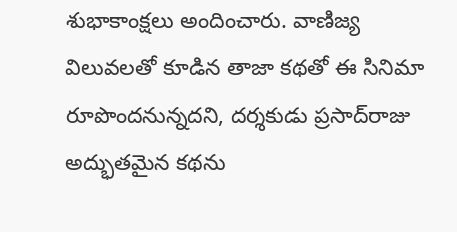శుభాకాంక్షలు అందించారు. వాణిజ్య విలువలతో కూడిన తాజా కథతో ఈ సినిమా రూపొందనున్నదని, దర్శకుడు ప్రసాద్‌రాజు అద్భుతమైన కథను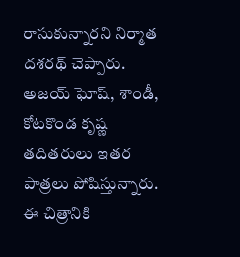రాసుకున్నారని నిర్మాత దశరథ్‌ చెప్పారు. అజయ్‌ ఘోష్‌, శాండీ, కోటకొండ కృష్ణ తదితరులు ఇతర పాత్రలు పోషిస్తున్నారు. ఈ చిత్రానికి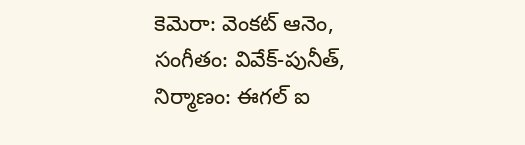కెమెరా: వెంకట్‌ ఆనెం, సంగీతం: వివేక్‌-పునీత్‌, నిర్మాణం: ఈగల్‌ ఐ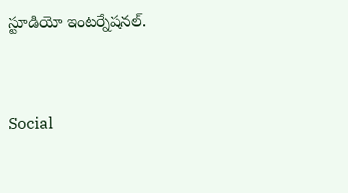స్టూడియో ఇంటర్నేషనల్‌.


Social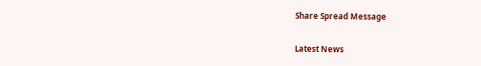Share Spread Message

Latest News